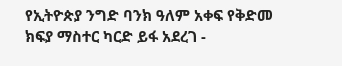የኢትዮጵያ ንግድ ባንክ ዓለም አቀፍ የቅድመ ክፍያ ማስተር ካርድ ይፋ አደረገ -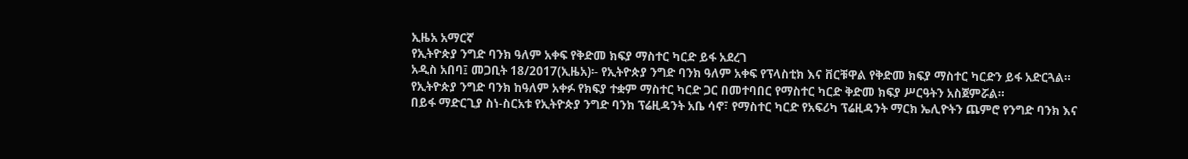ኢዜአ አማርኛ
የኢትዮጵያ ንግድ ባንክ ዓለም አቀፍ የቅድመ ክፍያ ማስተር ካርድ ይፋ አደረገ
አዲስ አበባ፤ መጋቢት 18/2017(ኢዜአ)፡- የኢትዮጵያ ንግድ ባንክ ዓለም አቀፍ የፕላስቲክ እና ቨርቹዋል የቅድመ ክፍያ ማስተር ካርድን ይፋ አድርጓል።
የኢትዮጵያ ንግድ ባንክ ከዓለም አቀፉ የክፍያ ተቋም ማስተር ካርድ ጋር በመተባበር የማስተር ካርድ ቅድመ ክፍያ ሥርዓትን አስጀምሯል።
በይፋ ማድርጊያ ስነ-ስርአቱ የኢትዮጵያ ንግድ ባንክ ፕሬዚዳንት አቤ ሳኖ፣ የማስተር ካርድ የአፍሪካ ፕሬዚዳንት ማርክ ኤሊዮትን ጨምሮ የንግድ ባንክ እና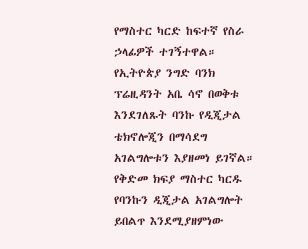የማስተር ካርድ ከፍተኛ የስራ ኃላፊዎች ተገኝተዋል።
የኢትዮጵያ ንግድ ባንክ ፕሬዚዳንት አቤ ሳኖ በወቅቱ እንደገለጹት ባንኩ የዲጂታል ቴክኖሎጂን በማሳደግ አገልግሎቱን እያዘመነ ይገኛል።
የቅድመ ክፍያ ማስተር ካርዱ የባንኩን ዲጂታል አገልግሎት ይበልጥ እንደሚያዘምነው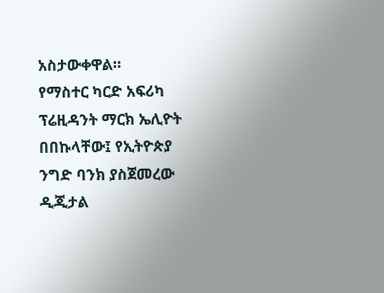አስታውቀዋል።
የማስተር ካርድ አፍሪካ ፕሬዚዳንት ማርክ ኤሊዮት በበኩላቸው፤ የኢትዮጵያ ንግድ ባንክ ያስጀመረው ዲጂታል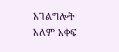አገልግሎት አለም አቀፍ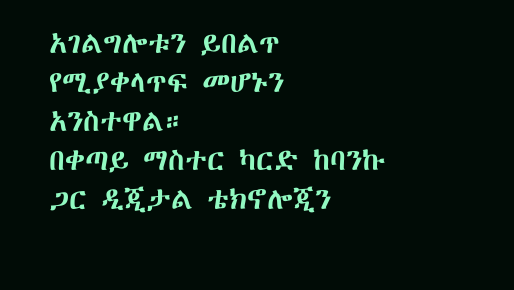አገልግሎቱን ይበልጥ የሚያቀላጥፍ መሆኑን አንስተዋል።
በቀጣይ ማስተር ካርድ ከባንኩ ጋር ዲጂታል ቴክኖሎጂን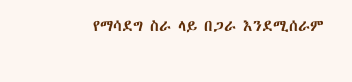የማሳደግ ስራ ላይ በጋራ እንደሚሰራም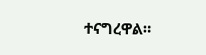ተናግረዋል።